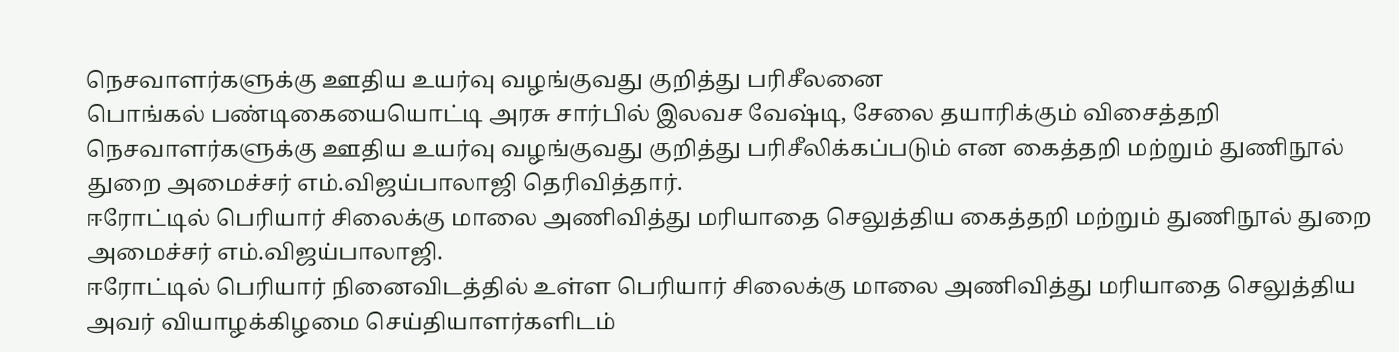நெசவாளர்களுக்கு ஊதிய உயர்வு வழங்குவது குறித்து பரிசீலனை
பொங்கல் பண்டிகையையொட்டி அரசு சார்பில் இலவச வேஷ்டி, சேலை தயாரிக்கும் விசைத்தறி நெசவாளர்களுக்கு ஊதிய உயர்வு வழங்குவது குறித்து பரிசீலிக்கப்படும் என கைத்தறி மற்றும் துணிநூல் துறை அமைச்சர் எம்.விஜய்பாலாஜி தெரிவித்தார்.
ஈரோட்டில் பெரியார் சிலைக்கு மாலை அணிவித்து மரியாதை செலுத்திய கைத்தறி மற்றும் துணிநூல் துறை அமைச்சர் எம்.விஜய்பாலாஜி.
ஈரோட்டில் பெரியார் நினைவிடத்தில் உள்ள பெரியார் சிலைக்கு மாலை அணிவித்து மரியாதை செலுத்திய அவர் வியாழக்கிழமை செய்தியாளர்களிடம்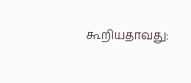கூறியதாவது: